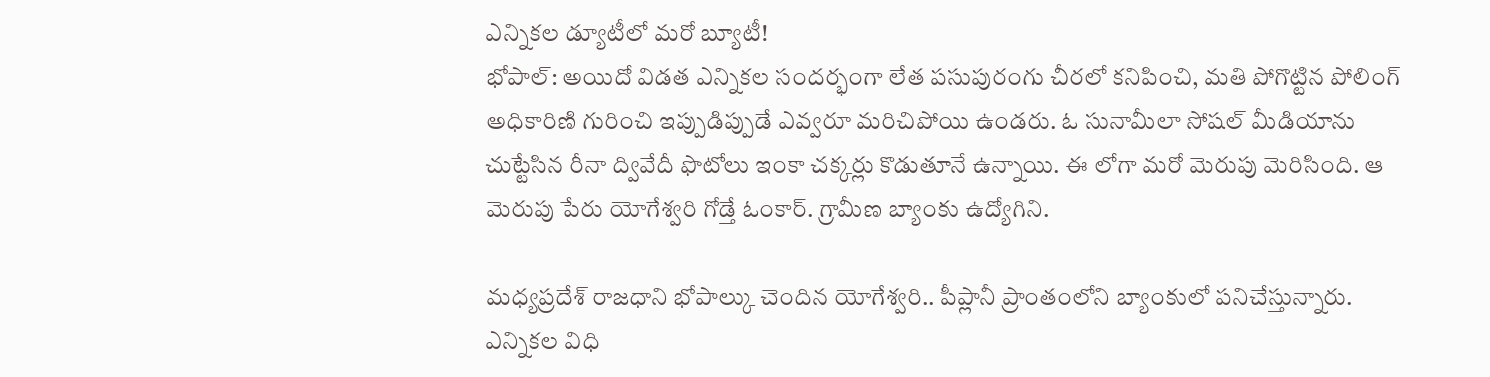ఎన్నికల డ్యూటీలో మరో బ్యూటీ!
భోపాల్: అయిదో విడత ఎన్నికల సందర్భంగా లేత పసుపురంగు చీరలో కనిపించి, మతి పోగొట్టిన పోలింగ్ అధికారిణి గురించి ఇప్పుడిప్పుడే ఎవ్వరూ మరిచిపోయి ఉండరు. ఓ సునామీలా సోషల్ మీడియాను చుట్టేసిన రీనా ద్వివేదీ ఫొటోలు ఇంకా చక్కర్లు కొడుతూనే ఉన్నాయి. ఈ లోగా మరో మెరుపు మెరిసింది. ఆ మెరుపు పేరు యోగేశ్వరి గోడ్తే ఓంకార్. గ్రామీణ బ్యాంకు ఉద్యోగిని.

మధ్యప్రదేశ్ రాజధాని భోపాల్కు చెందిన యోగేశ్వరి.. పీప్లానీ ప్రాంతంలోని బ్యాంకులో పనిచేస్తున్నారు. ఎన్నికల విధి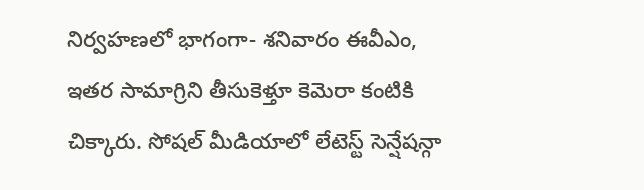నిర్వహణలో భాగంగా- శనివారం ఈవీఎం, ఇతర సామాగ్రిని తీసుకెళ్తూ కెమెరా కంటికి చిక్కారు. సోషల్ మీడియాలో లేటెస్ట్ సెన్షేషన్గా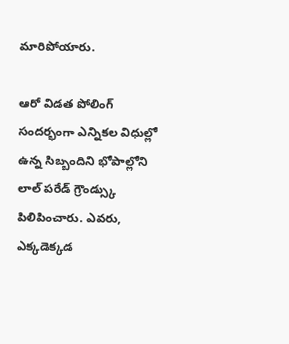మారిపోయారు.

ఆరో విడత పోలింగ్ సందర్భంగా ఎన్నికల విధుల్లో ఉన్న సిబ్బందిని భోపాల్లోని లాల్ పరేడ్ గ్రౌండ్స్కు పిలిపించారు. ఎవరు, ఎక్కడెక్కడ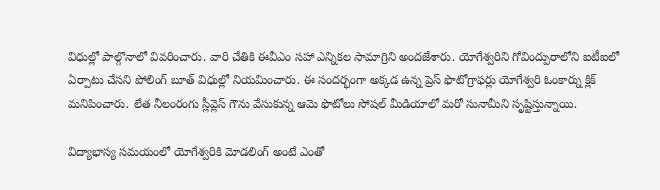విధుల్లో పాల్గొనాలో వివరించారు. వారి చేతికి ఈవీఎం సహా ఎన్నికల సామాగ్రిని అందజేశారు. యోగేశ్వరిని గోవింద్పురాలోని ఐటీఐలో ఏర్పాటు చేసని పోలింగ్ బూత్ విధుల్లో నియమించారు. ఈ సందర్భంగా అక్కడ ఉన్న ప్రెస్ ఫొటోగ్రాఫర్లు యోగేశ్వరి ఓంకార్ను క్లిక్ మనిపించారు. లేత నీలంరంగు స్లీవ్లెస్ గౌను వేసుకున్న ఆమె ఫొటోలు సోషల్ మీడియాలో మరో సునామీని సృష్టిస్తున్నాయి.

విద్యాభాస్య సమయంలో యోగేశ్వరికి మోడలింగ్ అంటే ఎంతో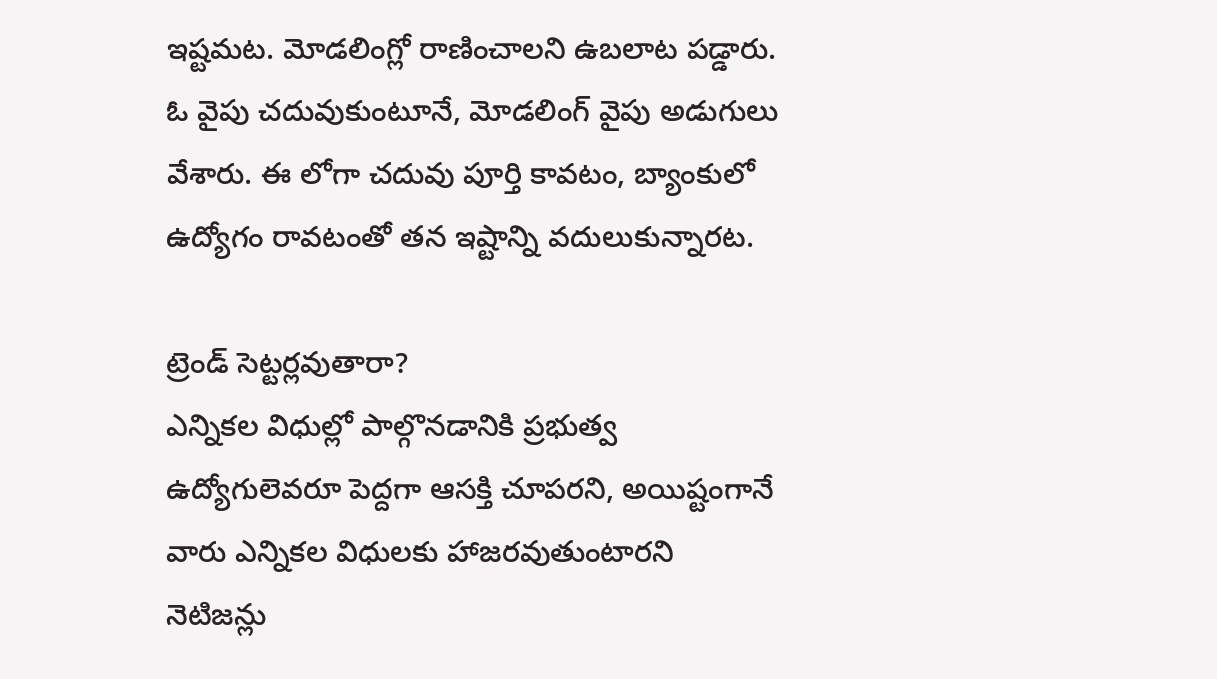ఇష్టమట. మోడలింగ్లో రాణించాలని ఉబలాట పడ్డారు. ఓ వైపు చదువుకుంటూనే, మోడలింగ్ వైపు అడుగులు వేశారు. ఈ లోగా చదువు పూర్తి కావటం, బ్యాంకులో ఉద్యోగం రావటంతో తన ఇష్టాన్ని వదులుకున్నారట.

ట్రెండ్ సెట్టర్లవుతారా?
ఎన్నికల విధుల్లో పాల్గొనడానికి ప్రభుత్వ ఉద్యోగులెవరూ పెద్దగా ఆసక్తి చూపరని, అయిష్టంగానే వారు ఎన్నికల విధులకు హాజరవుతుంటారని నెటిజన్లు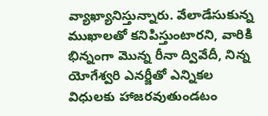వ్యాఖ్యానిస్తున్నారు. వేలాడేసుకున్న ముఖాలతో కనిపిస్తుంటారని, వారికి భిన్నంగా మొన్న రీనా ద్వివేదీ, నిన్న యోగేశ్వరి ఎనర్జీతో ఎన్నికల విధులకు హాజరవుతుండటం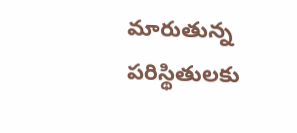మారుతున్న పరిస్థితులకు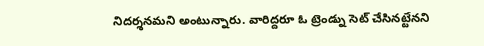నిదర్శనమని అంటున్నారు. వారిద్దరూ ఓ ట్రెండ్ను సెట్ చేసినట్టేనని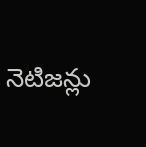నెటిజన్లు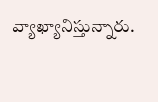వ్యాఖ్యానిస్తున్నారు.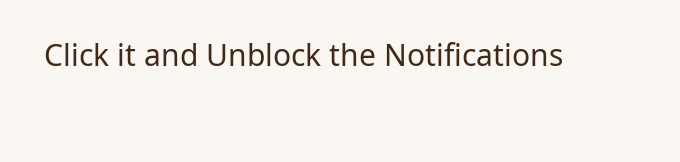Click it and Unblock the Notifications